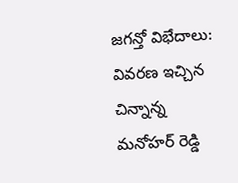జగన్తో విభేదాలు: వివరణ ఇచ్చిన చిన్నాన్న మనోహర్ రెడ్డి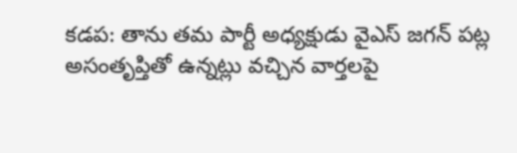కడప: తాను తమ పార్టీ అధ్యక్షుడు వైఎస్ జగన్ పట్ల అసంతృప్తితో ఉన్నట్లు వచ్చిన వార్తలపై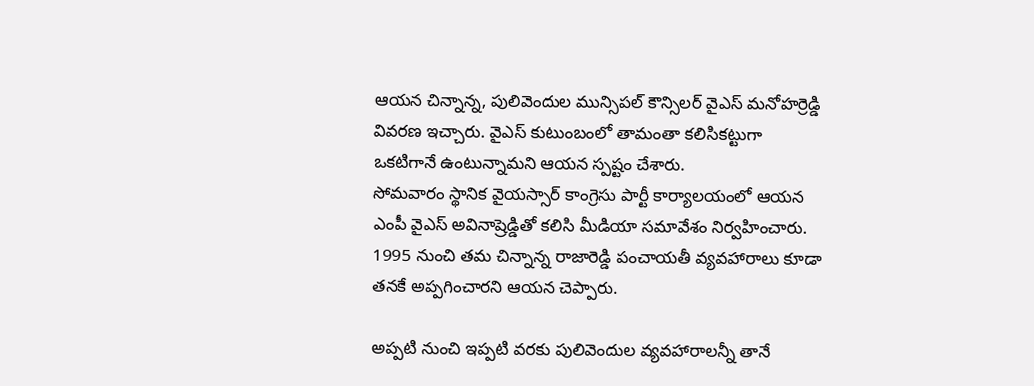ఆయన చిన్నాన్న, పులివెందుల మున్సిపల్ కౌన్సిలర్ వైఎస్ మనోహర్రెడ్డి వివరణ ఇచ్చారు. వైఎస్ కుటుంబంలో తామంతా కలిసికట్టుగా ఒకటిగానే ఉంటున్నామని ఆయన స్పష్టం చేశారు.
సోమవారం స్థానిక వైయస్సార్ కాంగ్రెసు పార్టీ కార్యాలయంలో ఆయన ఎంపీ వైఎస్ అవినాష్రెడ్డితో కలిసి మీడియా సమావేశం నిర్వహించారు. 1995 నుంచి తమ చిన్నాన్న రాజారెడ్డి పంచాయతీ వ్యవహారాలు కూడా తనకే అప్పగించారని ఆయన చెప్పారు.

అప్పటి నుంచి ఇప్పటి వరకు పులివెందుల వ్యవహారాలన్నీ తానే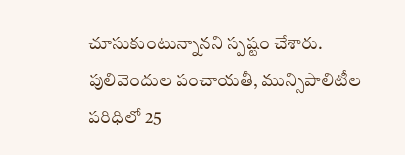చూసుకుంటున్నానని స్పష్టం చేశారు. పులివెందుల పంచాయతీ, మున్సిపాలిటీల పరిధిలో 25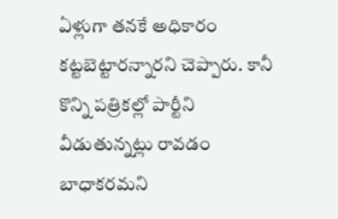ఏళ్లుగా తనకే అధికారం కట్టబెట్టారన్నారని చెప్పారు. కానీ కొన్ని పత్రికల్లో పార్టీని వీడుతున్నట్లు రావడం బాధాకరమని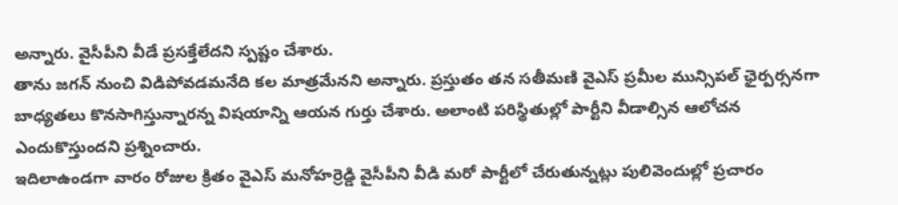అన్నారు. వైసీపీని వీడే ప్రసక్తేలేదని స్పష్టం చేశారు.
తాను జగన్ నుంచి విడిపోవడమనేది కల మాత్రమేనని అన్నారు. ప్రస్తుతం తన సతీమణి వైఎస్ ప్రమీల మున్సిపల్ ఛైర్పర్సనగా బాధ్యతలు కొనసాగిస్తున్నారన్న విషయాన్ని ఆయన గుర్తు చేశారు. అలాంటి పరిస్థితుల్లో పార్టీని వీడాల్సిన ఆలోచన ఎందుకొస్తుందని ప్రశ్నించారు.
ఇదిలాఉండగా వారం రోజుల క్రితం వైఎస్ మనోహర్రెడ్డి వైసీపీని వీడి మరో పార్టీలో చేరుతున్నట్లు పులివెందుల్లో ప్రచారం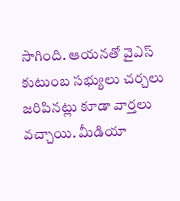సాగింది. ఆయనతో వైఎస్ కుటుంబ సభ్యులు చర్చలు జరిపినట్లు కూడా వార్తలు వచ్చాయి. మీడియా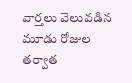వార్తలు వెలువడిన మూడు రోజుల తర్వాత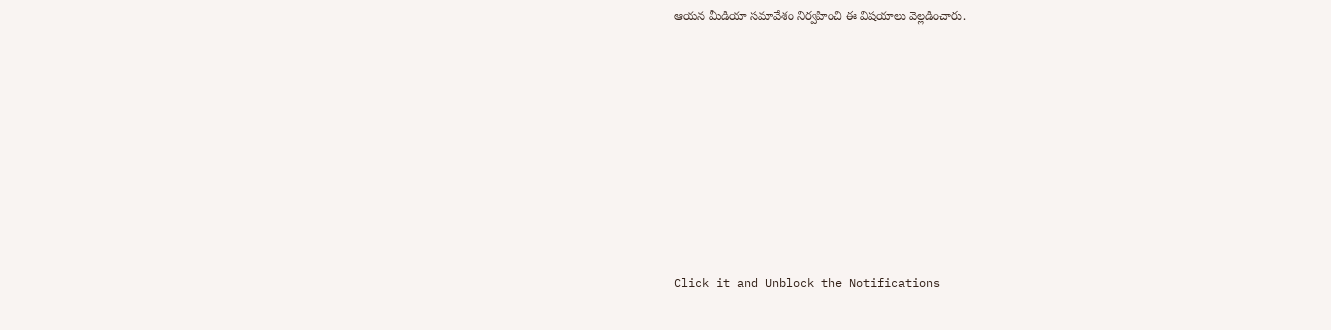ఆయన మీడియా సమావేశం నిర్వహించి ఈ విషయాలు వెల్లడించారు.












Click it and Unblock the Notifications